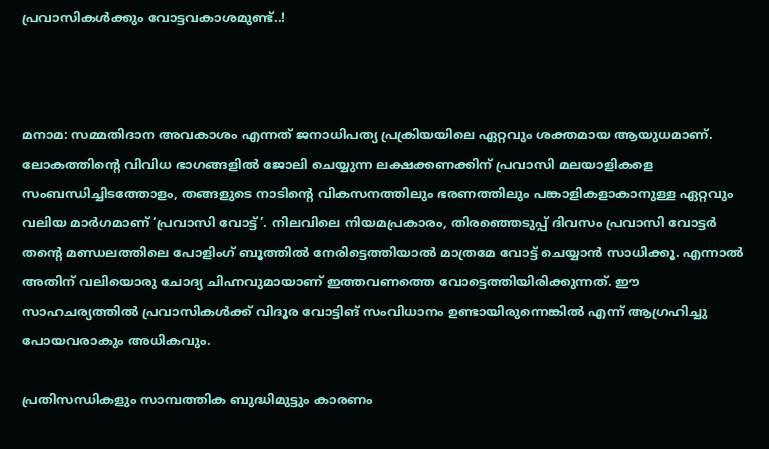പ്രവാസികൾക്കും വോട്ടവകാശമുണ്ട്..!



മനാമ: സമ്മതിദാന അവകാശം എന്നത് ജനാധിപത്യ പ്രക്രിയയിലെ ഏറ്റവും ശക്തമായ ആയുധമാണ്. ലോകത്തിന്‍റെ വിവിധ ഭാഗങ്ങളിൽ ജോലി ചെയ്യുന്ന ലക്ഷക്കണക്കിന് പ്രവാസി മലയാളികളെ സംബന്ധിച്ചിടത്തോളം, തങ്ങളുടെ നാടിന്‍റെ വികസനത്തിലും ഭരണത്തിലും പങ്കാളികളാകാനുള്ള ഏറ്റവും വലിയ മാർഗമാണ് ‘പ്രവാസി വോട്ട്’. നിലവിലെ നിയമപ്രകാരം, തിരഞ്ഞെടുപ്പ് ദിവസം പ്രവാസി വോട്ടർ തന്‍റെ മണ്ഡലത്തിലെ പോളിംഗ് ബൂത്തിൽ നേരിട്ടെത്തിയാൽ മാത്രമേ വോട്ട് ചെയ്യാൻ സാധിക്കൂ. എന്നാൽ അതിന് വലിയൊരു ചോദ്യ ചിഹ്നവുമായാണ് ഇത്തവണത്തെ വോട്ടെത്തിയിരിക്കുന്നത്. ഈ സാഹചര്യത്തിൽ പ്രവാസികൾക്ക് വിദൂര വോട്ടിങ് സംവിധാനം ഉണ്ടായിരുന്നെങ്കിൽ എന്ന് ആഗ്രഹിച്ചു പോയവരാകും അധികവും.

പ്രതിസന്ധികളും സാമ്പത്തിക ബുദ്ധിമുട്ടും കാരണം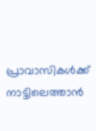പ്രാവാസികൾക്ക് നാട്ടിലെത്താൻ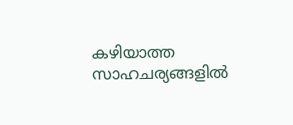കഴിയാത്ത സാഹചര്യങ്ങളിൽ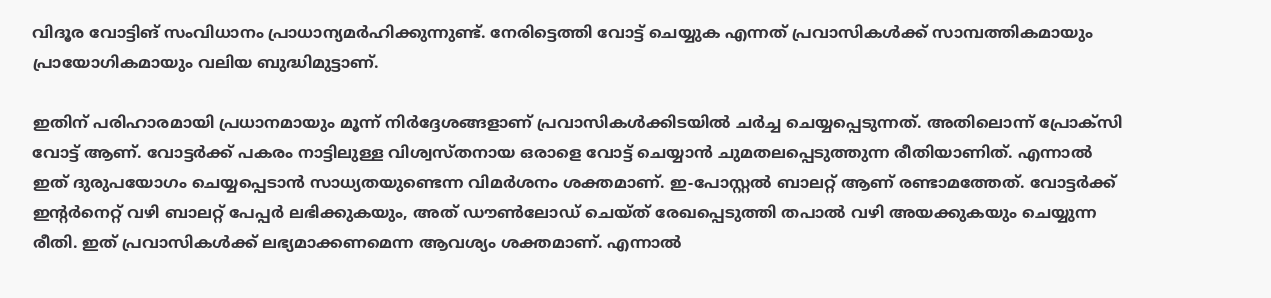വിദൂര വോട്ടിങ് സംവിധാനം പ്രാധാന്യമർഹിക്കുന്നുണ്ട്. നേരിട്ടെത്തി വോട്ട് ചെയ്യുക എന്നത് പ്രവാസികൾക്ക് സാമ്പത്തികമായും പ്രായോഗികമായും വലിയ ബുദ്ധിമുട്ടാണ്.

ഇതിന് പരിഹാരമായി പ്രധാനമായും മൂന്ന് നിർദ്ദേശങ്ങളാണ് പ്രവാസികൾക്കിട‍യിൽ ചർച്ച ചെയ്യപ്പെടുന്നത്. അതിലൊന്ന് പ്രോക്സി വോട്ട് ആണ്. വോട്ടർക്ക് പകരം നാട്ടിലുള്ള വിശ്വസ്തനായ ഒരാളെ വോട്ട് ചെയ്യാൻ ചുമതലപ്പെടുത്തുന്ന രീതിയാണിത്. എന്നാൽ ഇത് ദുരുപയോഗം ചെയ്യപ്പെടാൻ സാധ്യതയുണ്ടെന്ന വിമർശനം ശക്തമാണ്. ഇ-പോസ്റ്റൽ ബാലറ്റ് ആണ് രണ്ടാമത്തേത്. വോട്ടർക്ക് ഇന്‍റർനെറ്റ് വഴി ബാലറ്റ് പേപ്പർ ലഭിക്കുകയും, അത് ഡൗൺലോഡ് ചെയ്ത് രേഖപ്പെടുത്തി തപാൽ വഴി അയക്കുകയും ചെയ്യുന്ന രീതി. ഇത് പ്രവാസികൾക്ക് ലഭ്യമാക്കണമെന്ന ആവശ്യം ശക്തമാണ്. എന്നാൽ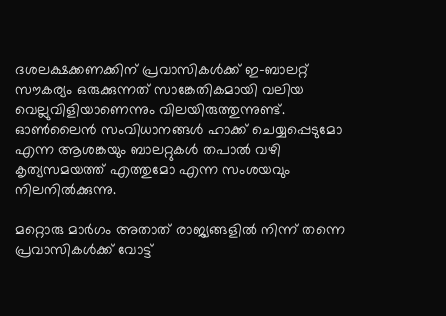ദശലക്ഷക്കണക്കിന് പ്രവാസികൾക്ക് ഇ-ബാലറ്റ് സൗകര്യം ഒരുക്കുന്നത് സാങ്കേതികമായി വലിയ വെല്ലുവിളിയാണെന്നും വിലയിരുത്തുന്നുണ്ട്. ഓൺലൈൻ സംവിധാനങ്ങൾ ഹാക്ക് ചെയ്യപ്പെടുമോ എന്ന ആശങ്കയും ബാലറ്റുകൾ തപാൽ വഴി കൃത്യസമയത്ത് എത്തുമോ എന്ന സംശയവും നിലനിൽക്കുന്നു.

മറ്റൊരു മാർഗം അതാത് രാജ്യങ്ങളിൽ നിന്ന് തന്നെ പ്രവാസികൾക്ക് വോട്ട്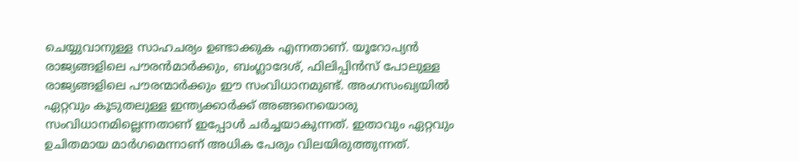ചെയ്യുവാനുള്ള സാഹചര്യം ഉണ്ടാക്കുക എന്നതാണ്. യൂറോപ്യൻ രാജ്യങ്ങളിലെ പൗരൻമാർക്കും, ബംഗ്ലാദേശ്, ഫിലിപ്പിൻസ് പോലുള്ള രാജ്യങ്ങളിലെ പൗരന്മാർക്കും ഈ സംവിധാനമുണ്ട്. അംഗസംഖ്യയിൽ ഏറ്റവും കൂടുതലുള്ള ഇന്ത്യക്കാർക്ക് അങ്ങനെയൊരു സംവിധാനമില്ലെന്നതാണ് ഇപ്പോൾ ചർച്ചയാകുന്നത്. ഇതാവും ഏറ്റവും ഉചിതമായ മാർഗമെന്നാണ് അധിക പേരും വിലയിരുത്തുന്നത്.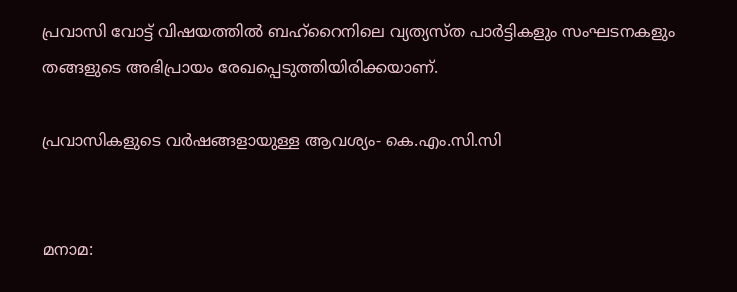പ്രവാസി വോട്ട് വിഷയത്തിൽ ബഹ്റൈനിലെ വ്യത്യസ്ത പാർട്ടികളും സംഘടനകളും തങ്ങളുടെ അഭിപ്രായം രേഖപ്പെടുത്തിയിരിക്കയാണ്.

പ്രവാസികളുടെ വർഷങ്ങളായുള്ള ആവശ്യം- കെ.എം.സി.സി


മനാമ: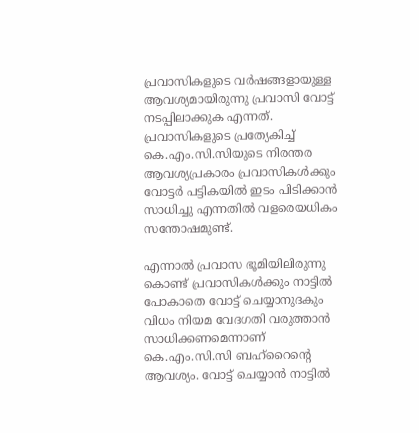പ്രവാസികളുടെ വർഷങ്ങളായുള്ള ആവശ്യമായിരുന്നു പ്രവാസി വോട്ട് നടപ്പിലാക്കുക എന്നത്. പ്രവാസികളുടെ പ്രത്യേകിച്ച് കെ.എം.സി.സിയുടെ നിരന്തര ആവശ്യപ്രകാരം പ്രവാസികൾക്കും വോട്ടർ പട്ടികയിൽ ഇടം പിടിക്കാൻ സാധിച്ചു എന്നതിൽ വളരെയധികം സന്തോഷമുണ്ട്.

എന്നാൽ പ്രവാസ ഭൂമിയിലിരുന്നു കൊണ്ട് പ്രവാസികൾക്കും നാട്ടിൽ പോകാതെ വോട്ട് ചെയ്യാനുദകും വിധം നിയമ വേദഗതി വരുത്താൻ സാധിക്കണമെന്നാണ് കെ.എം.സി.സി ബഹ്‌റൈന്‍റെ ആവശ്യം. വോട്ട് ചെയ്യാൻ നാട്ടിൽ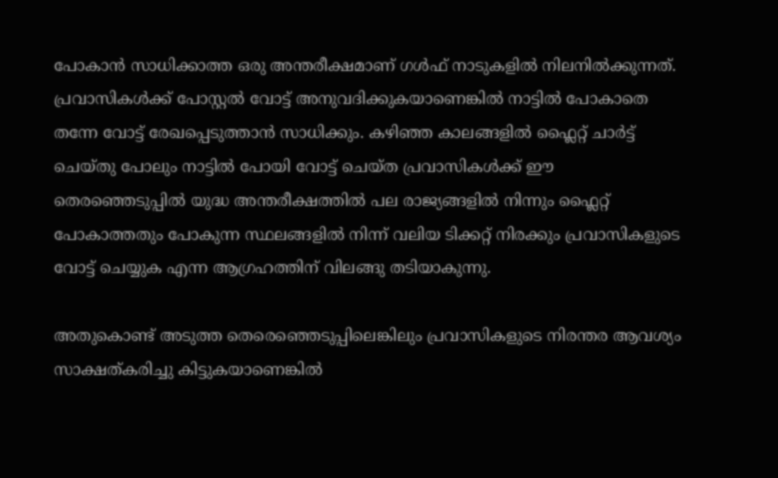പോകാൻ സാധിക്കാത്ത ഒരു അന്തരീക്ഷമാണ് ഗൾഫ് നാടുകളിൽ നിലനിൽക്കുന്നത്. പ്രവാസികൾക്ക് പോസ്റ്റൽ വോട്ട് അനുവദിക്കുകയാണെങ്കിൽ നാട്ടിൽ പോകാതെ തന്നേ വോട്ട് രേഖപ്പെടുത്താൻ സാധിക്കും. കഴിഞ്ഞ കാലങ്ങളിൽ ഫ്ലൈറ്റ് ചാർട്ട് ചെയ്തു പോലും നാട്ടിൽ പോയി വോട്ട് ചെയ്ത പ്രവാസികൾക്ക് ഈ തെരഞ്ഞെടുപ്പിൽ യുദ്ധ അന്തരീക്ഷത്തിൽ പല രാജ്യങ്ങളിൽ നിന്നും ഫ്ലൈറ്റ് പോകാത്തതും പോകുന്ന സ്ഥലങ്ങളിൽ നിന്ന് വലിയ ടിക്കറ്റ്‌ നിരക്കും പ്രവാസികളുടെ വോട്ട് ചെയ്യുക എന്ന ആഗ്രഹത്തിന് വിലങ്ങു തടിയാകുന്നു.

അതുകൊണ്ട് അടുത്ത തെരെഞ്ഞെടുപ്പിലെങ്കിലും പ്രവാസികളുടെ നിരന്തര ആവശ്യം സാക്ഷത്കരിച്ചു കിട്ടുകയാണെങ്കിൽ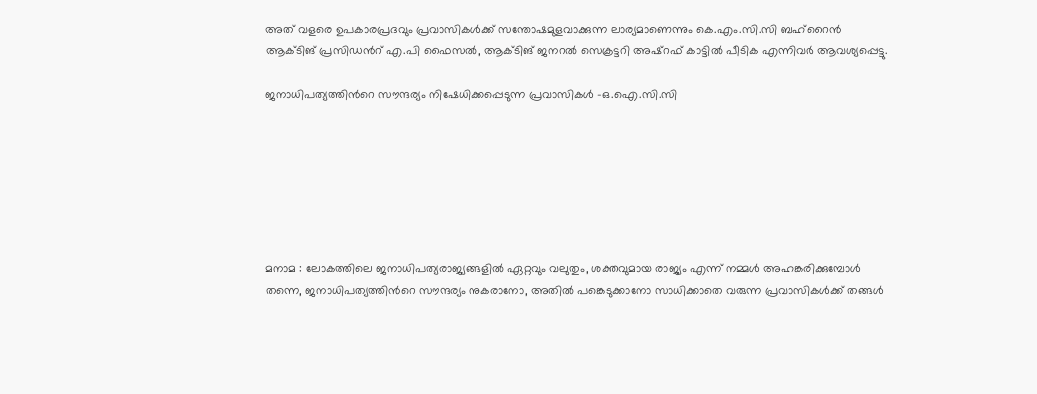അത് വളരെ ഉപകാരപ്രദവും പ്രവാസികൾക്ക് സന്തോഷമുളവാക്കുന്ന ലാര്യമാണെന്നും കെ.എം.സി.സി ബഹ്‌റൈൻ ആക്ടിങ് പ്രസിഡന്‍റ് എ.പി ഫൈസൽ, ആക്ടിങ് ജനറൽ സെക്രട്ടറി അഷ്‌റഫ്‌ കാട്ടിൽ പീടിക എന്നിവർ ആവശ്യപ്പെട്ടു.

ജനാധിപത്യത്തിന്‍റെ സൗന്ദര്യം നിഷേധിക്കപ്പെടുന്ന പ്രവാസികൾ -ഒ.ഐ.സി.സി







മനാമ : ലോകത്തിലെ ജനാധിപത്യരാജ്യങ്ങളിൽ ഏറ്റവും വലുതും, ശക്തവുമായ രാജ്യം എന്ന് നമ്മൾ അഹങ്കരിക്കുമ്പോൾ തന്നെ, ജനാധിപത്യത്തിന്‍റെ സൗന്ദര്യം നുകരാനോ, അതിൽ പങ്കെടുക്കാനോ സാധിക്കാതെ വരുന്ന പ്രവാസികൾക്ക് തങ്ങൾ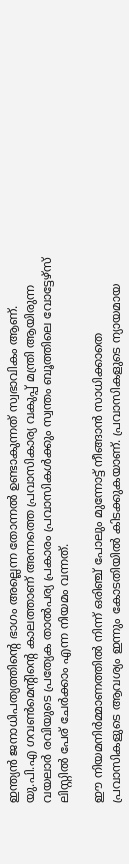ഇന്ത്യൻ ജനാധിപത്യത്തിന്‍റെ ഭാഗം അല്ലെന്ന തോന്നൽ ഉണ്ടാകുന്നത് സ്വഭാവികം ആണ്. യു.പി.എ ഗവൺമെന്‍റിന്‍റെ കാലത്താണ് അന്നത്തെ പ്രവാസികാര്യ വകുപ്പ് മന്ത്രി ആയിരുന്ന വയലാർ രവിയുടെ പ്രത്യേക താൽപര്യ പ്രകാരം പ്രവാസികൾക്കും സ്വന്തം ബൂത്തിലെ വോട്ടേഴ്‌സ് ലിസ്റ്റിൽ പേര് ചേർക്കാം എന്ന നിയമം വന്നത്.

ഈ നിയമനിർമ്മാണത്തിൽ നിന്ന് ഒരിഞ്ച് പോലും മുന്നോട്ട് നീങ്ങാൻ സാധിക്കാതെ പ്രവാസികളുടെ ആവശ്യം ഇന്നും കോടതിയിൽ കിടക്കുകയാണ്. പ്രവാസികളുടെ ന്യായമായ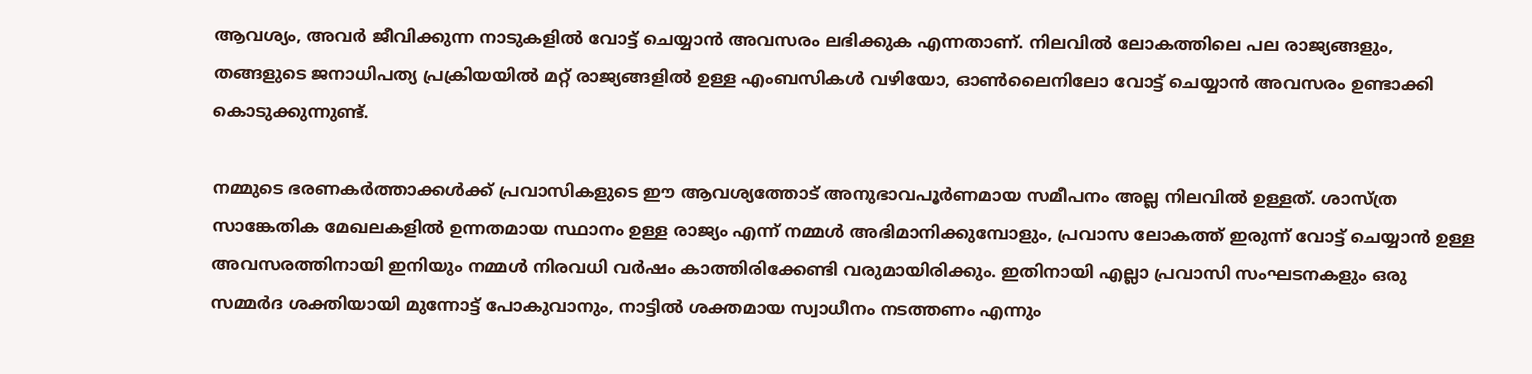ആവശ്യം, അവർ ജീവിക്കുന്ന നാടുകളിൽ വോട്ട് ചെയ്യാൻ അവസരം ലഭിക്കുക എന്നതാണ്. നിലവിൽ ലോകത്തിലെ പല രാജ്യങ്ങളും, തങ്ങളുടെ ജനാധിപത്യ പ്രക്രിയയിൽ മറ്റ് രാജ്യങ്ങളിൽ ഉള്ള എംബസികൾ വഴിയോ, ഓൺലൈനിലോ വോട്ട് ചെയ്യാൻ അവസരം ഉണ്ടാക്കി കൊടുക്കുന്നുണ്ട്.

നമ്മുടെ ഭരണകർത്താക്കൾക്ക് പ്രവാസികളുടെ ഈ ആവശ്യത്തോട് അനുഭാവപൂർണമായ സമീപനം അല്ല നിലവിൽ ഉള്ളത്. ശാസ്ത്ര സാങ്കേതിക മേഖലകളിൽ ഉന്നതമായ സ്ഥാനം ഉള്ള രാജ്യം എന്ന് നമ്മൾ അഭിമാനിക്കുമ്പോളും, പ്രവാസ ലോകത്ത് ഇരുന്ന് വോട്ട് ചെയ്യാൻ ഉള്ള അവസരത്തിനായി ഇനിയും നമ്മൾ നിരവധി വർഷം കാത്തിരിക്കേണ്ടി വരുമായിരിക്കും. ഇതിനായി എല്ലാ പ്രവാസി സംഘടനകളും ഒരു സമ്മർദ ശക്തിയായി മുന്നോട്ട് പോകുവാനും, നാട്ടിൽ ശക്തമായ സ്വാധീനം നടത്തണം എന്നും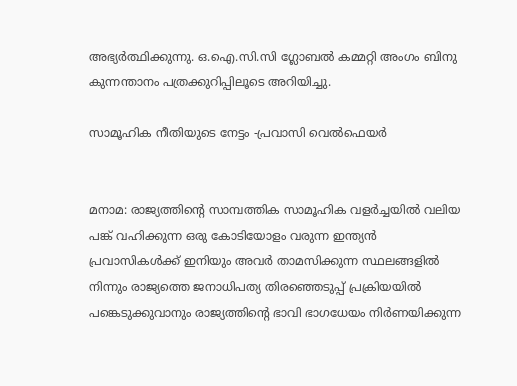അഭ്യർത്ഥിക്കുന്നു. ഒ.ഐ.സി.സി ഗ്ലോബൽ കമ്മറ്റി അംഗം ബിനു കുന്നന്താനം പത്രക്കുറിപ്പിലൂടെ അറിയിച്ചു.

സാമൂഹിക നീതിയുടെ നേട്ടം -പ്രവാസി വെൽഫെയർ


മനാമ: രാജ്യത്തിന്‍റെ സാമ്പത്തിക സാമൂഹിക വളർച്ചയിൽ വലിയ പങ്ക് വഹിക്കുന്ന ഒരു കോടിയോളം വരുന്ന ഇന്ത്യൻ പ്രവാസികൾക്ക് ഇനിയും അവർ താമസിക്കുന്ന സ്ഥലങ്ങളിൽ നിന്നും രാജ്യത്തെ ജനാധിപത്യ തിരഞ്ഞെടുപ്പ് പ്രക്രിയയിൽ പങ്കെടുക്കുവാനും രാജ്യത്തിന്‍റെ ഭാവി ഭാഗധേയം നിർണയിക്കുന്ന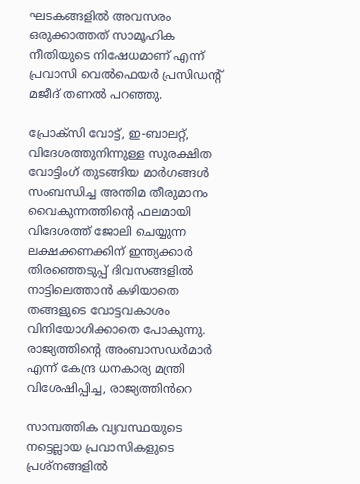ഘടകങ്ങളിൽ അവസരം ഒരുക്കാത്തത് സാമൂഹിക നീതിയുടെ നിഷേധമാണ് എന്ന് പ്രവാസി വെൽഫെയർ പ്രസിഡന്‍റ് മജീദ് തണൽ പറഞ്ഞു.

പ്രോക്സി വോട്ട്, ഇ-ബാലറ്റ്, വിദേശത്തുനിന്നുള്ള സുരക്ഷിത വോട്ടിംഗ് തുടങ്ങിയ മാർഗങ്ങൾ സംബന്ധിച്ച അന്തിമ തീരുമാനം വൈകുന്നത്തിന്‍റെ ഫലമായി വിദേശത്ത് ജോലി ചെയ്യുന്ന ലക്ഷക്കണക്കിന് ഇന്ത്യക്കാർ തിരഞ്ഞെടുപ്പ് ദിവസങ്ങളിൽ നാട്ടിലെത്താൻ കഴിയാതെ തങ്ങളുടെ വോട്ടവകാശം വിനിയോഗിക്കാതെ പോകുന്നു. രാജ്യത്തിന്‍റെ അംബാസഡർമാർ എന്ന് കേന്ദ്ര ധനകാര്യ മന്ത്രി വിശേഷിപ്പിച്ച, രാജ്യത്തിൻറെ

സാമ്പത്തിക വ്യവസ്ഥയുടെ നട്ടെല്ലായ പ്രവാസികളുടെ പ്രശ്നങ്ങളിൽ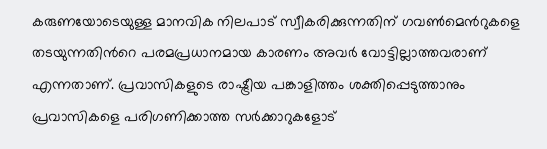കരുണയോടെയുള്ള മാനവിക നിലപാട് സ്വീകരിക്കുന്നതിന് ഗവൺമെന്‍റുകളെ തടയുന്നതിന്‍റെ പരമപ്രധാനമായ കാരണം അവർ വോട്ടില്ലാത്തവരാണ് എന്നതാണ്. പ്രവാസികളുടെ രാഷ്ട്രീയ പങ്കാളിത്തം ശക്തിപ്പെടുത്താനും പ്രവാസികളെ പരിഗണിക്കാത്ത സർക്കാറുകളോട്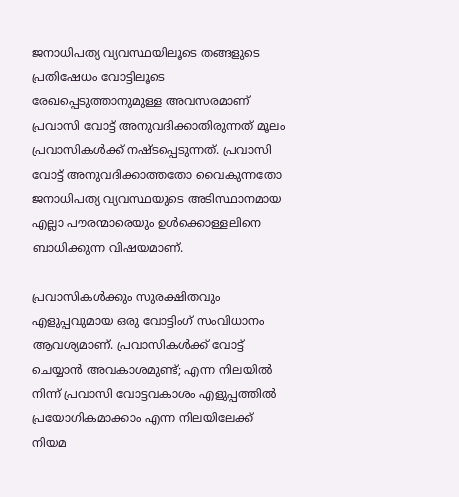ജനാധിപത്യ വ്യവസ്ഥയിലൂടെ തങ്ങളുടെ പ്രതിഷേധം വോട്ടിലൂടെ രേഖപ്പെടുത്താനുമുള്ള അവസരമാണ് പ്രവാസി വോട്ട് അനുവദിക്കാതിരുന്നത് മൂലം പ്രവാസികൾക്ക് നഷ്ടപ്പെടുന്നത്. പ്രവാസി വോട്ട് അനുവദിക്കാത്തതോ വൈകുന്നതോ ജനാധിപത്യ വ്യവസ്ഥയുടെ അടിസ്ഥാനമായ എല്ലാ പൗരന്മാരെയും ഉൾക്കൊള്ളലിനെ ബാധിക്കുന്ന വിഷയമാണ്.

പ്രവാസികൾക്കും സുരക്ഷിതവും എളുപ്പവുമായ ഒരു വോട്ടിംഗ് സംവിധാനം ആവശ്യമാണ്. പ്രവാസികൾക്ക് വോട്ട് ചെയ്യാൻ അവകാശമുണ്ട്; എന്ന നിലയിൽ നിന്ന് പ്രവാസി വോട്ടവകാശം എളുപ്പത്തിൽ പ്രയോഗികമാക്കാം എന്ന നിലയിലേക്ക് നിയമ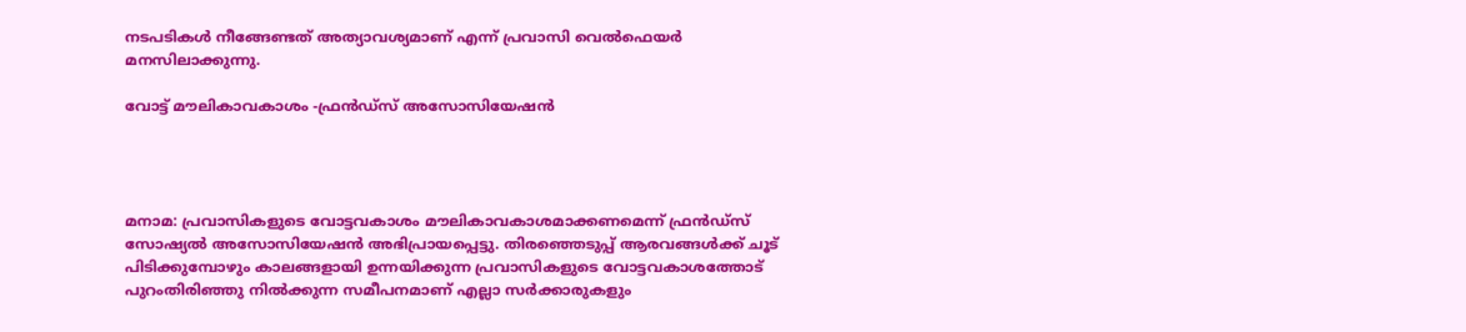നടപടികൾ നീങ്ങേണ്ടത് അത്യാവശ്യമാണ് എന്ന് പ്രവാസി വെൽഫെയർ മനസിലാക്കുന്നു.

വോട്ട് മൗലികാവകാശം -ഫ്രൻഡ്‌സ് അസോസിയേഷൻ




മനാമ: പ്രവാസികളുടെ വോട്ടവകാശം മൗലികാവകാശമാക്കണമെന്ന് ഫ്രൻഡ്‌സ് സോഷ്യൽ അസോസിയേഷൻ അഭിപ്രായപ്പെട്ടു. തിരഞ്ഞെടുപ്പ് ആരവങ്ങൾക്ക് ചൂട് പിടിക്കുമ്പോഴും കാലങ്ങളായി ഉന്നയിക്കുന്ന പ്രവാസികളുടെ വോട്ടവകാശത്തോട് പുറംതിരിഞ്ഞു നിൽക്കുന്ന സമീപനമാണ് എല്ലാ സർക്കാരുകളും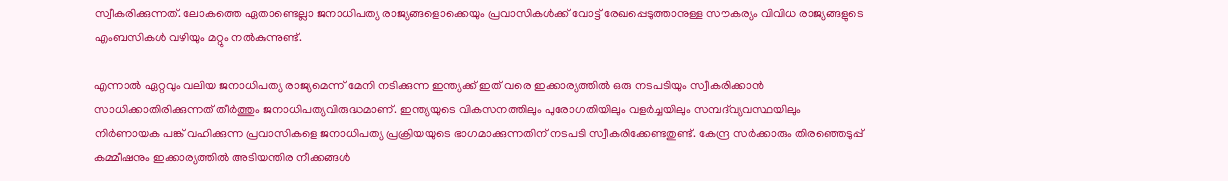സ്വീകരിക്കുന്നത്. ലോകത്തെ ഏതാണ്ടെല്ലാ ജനാധിപത്യ രാജ്യങ്ങളൊക്കെയും പ്രവാസികൾക്ക് വോട്ട് രേഖപ്പെടുത്താനുള്ള സൗകര്യം വിവിധ രാജ്യങ്ങളുടെ എംബസികൾ വഴിയും മറ്റും നൽകുന്നുണ്ട്.

എന്നാൽ ഏറ്റവും വലിയ ജനാധിപത്യ രാജ്യമെന്ന് മേനി നടിക്കുന്ന ഇന്ത്യക്ക് ഇത് വരെ ഇക്കാര്യത്തിൽ ഒരു നടപടിയും സ്വീകരിക്കാൻ സാധിക്കാതിരിക്കുന്നത് തീർത്തും ജനാധിപത്യവിരുദ്ധമാണ്. ഇന്ത്യയുടെ വികസനത്തിലും പുരോഗതിയിലും വളർച്ചയിലും സമ്പദ്‌വ്യവസ്ഥയിലും നിർണായക പങ്ക് വഹിക്കുന്ന പ്രവാസികളെ ജനാധിപത്യ പ്രക്രിയയുടെ ഭാഗമാക്കുന്നതിന് നടപടി സ്വീകരിക്കേണ്ടതുണ്ട്. കേന്ദ്ര സർക്കാരും തിരഞ്ഞെടുപ്പ് കമ്മീഷനും ഇക്കാര്യത്തിൽ അടിയന്തിര നീക്കങ്ങൾ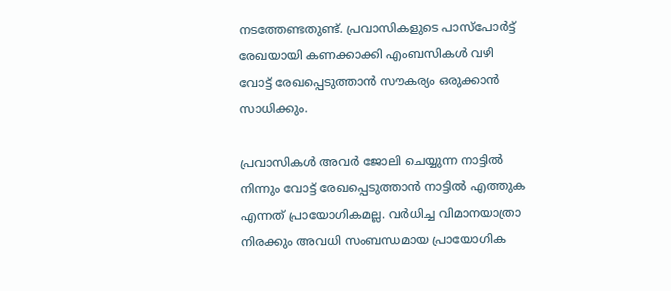നടത്തേണ്ടതുണ്ട്. പ്രവാസികളുടെ പാസ്പോർട്ട് രേഖയായി കണക്കാക്കി എംബസികൾ വഴി വോട്ട് രേഖപ്പെടുത്താൻ സൗകര്യം ഒരുക്കാൻ സാധിക്കും.

പ്രവാസികൾ അവർ ജോലി ചെയ്യുന്ന നാട്ടിൽ നിന്നും വോട്ട് രേഖപ്പെടുത്താൻ നാട്ടിൽ എത്തുക എന്നത് പ്രായോഗികമല്ല. വർധിച്ച വിമാനയാത്രാ നിരക്കും അവധി സംബന്ധമായ പ്രായോഗിക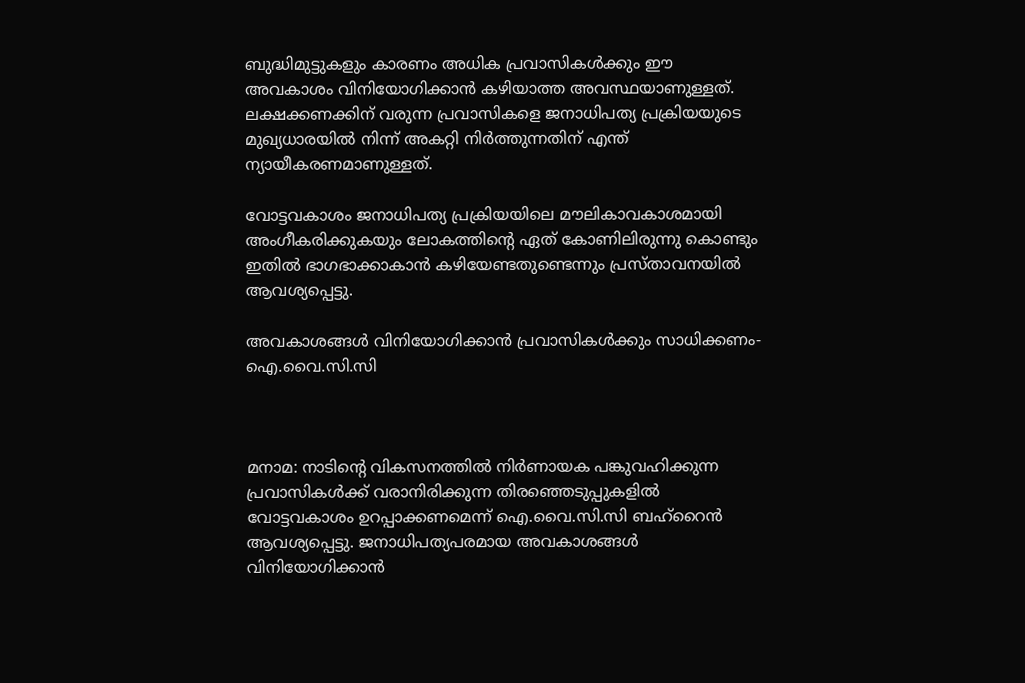ബുദ്ധിമുട്ടുകളും കാരണം അധിക പ്രവാസികൾക്കും ഈ അവകാശം വിനിയോഗിക്കാൻ കഴിയാത്ത അവസ്ഥയാണുള്ളത്. ലക്ഷക്കണക്കിന് വരുന്ന പ്രവാസികളെ ജനാധിപത്യ പ്രക്രിയയുടെ മുഖ്യധാരയിൽ നിന്ന് അകറ്റി നിർത്തുന്നതിന് എന്ത് ന്യായീകരണമാണുള്ളത്.

വോട്ടവകാശം ജനാധിപത്യ പ്രക്രിയയിലെ മൗലികാവകാശമായി അംഗീകരിക്കുകയും ലോകത്തിന്‍റെ ഏത് കോണിലിരുന്നു കൊണ്ടും ഇതിൽ ഭാഗഭാക്കാകാൻ കഴിയേണ്ടതുണ്ടെന്നും പ്രസ്താവനയിൽ ആവശ്യപ്പെട്ടു.

അവകാശങ്ങൾ വിനിയോഗിക്കാൻ പ്രവാസികൾക്കും സാധിക്കണം- ഐ.വൈ.സി.സി



മനാമ: നാടിന്‍റെ വികസനത്തിൽ നിർണായക പങ്കുവഹിക്കുന്ന പ്രവാസികൾക്ക് വരാനിരിക്കുന്ന തിരഞ്ഞെടുപ്പുകളിൽ വോട്ടവകാശം ഉറപ്പാക്കണമെന്ന് ഐ.വൈ.സി.സി ബഹ്റൈൻ ആവശ്യപ്പെട്ടു. ജനാധിപത്യപരമായ അവകാശങ്ങൾ വിനിയോഗിക്കാൻ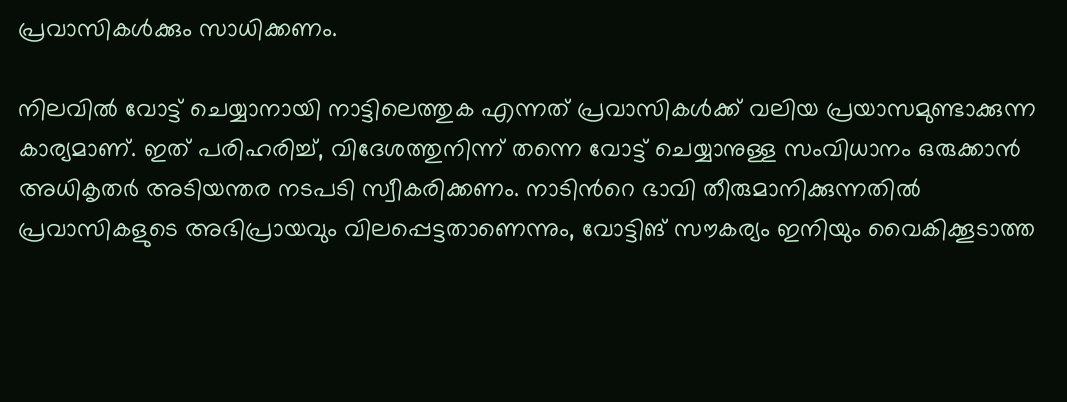പ്രവാസികൾക്കും സാധിക്കണം.

നിലവിൽ വോട്ട് ചെയ്യാനായി നാട്ടിലെത്തുക എന്നത് പ്രവാസികൾക്ക് വലിയ പ്രയാസമുണ്ടാക്കുന്ന കാര്യമാണ്. ഇത് പരിഹരിച്ച്, വിദേശത്തുനിന്ന് തന്നെ വോട്ട് ചെയ്യാനുള്ള സംവിധാനം ഒരുക്കാൻ അധികൃതർ അടിയന്തര നടപടി സ്വീകരിക്കണം. നാടിന്‍റെ ഭാവി തീരുമാനിക്കുന്നതിൽ പ്രവാസികളുടെ അഭിപ്രായവും വിലപ്പെട്ടതാണെന്നും, വോട്ടിങ് സൗകര്യം ഇനിയും വൈകിക്കൂടാത്ത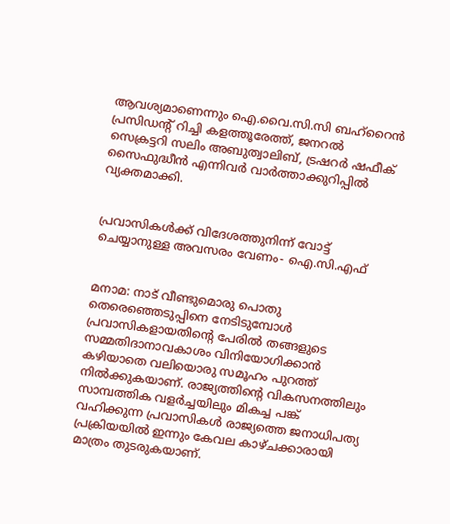ആവശ്യമാണെന്നും ഐ.വൈ.സി.സി ബഹ്‌റൈൻ പ്രസിഡന്‍റ് റിച്ചി കളത്തൂരേത്ത്, ജനറൽ സെക്രട്ടറി സലിം അബുത്വാലിബ്, ട്രഷറർ ഷഫീക് സൈഫുദ്ധീൻ എന്നിവർ വാർത്താക്കുറിപ്പിൽ വ്യക്തമാക്കി.


പ്രവാസികൾക്ക് വിദേശത്തുനിന്ന് വോട്ട് ചെയ്യാനുള്ള അവസരം വേണം- ഐ.സി.എഫ്


മനാമ: നാട് വീണ്ടുമൊരു പൊതു തെരെഞ്ഞെടുപ്പിനെ നേടിടുമ്പോൾ പ്രവാസികളായതിന്‍റെ പേരിൽ തങ്ങളുടെ സമ്മതിദാനാവകാശം വിനിയോഗിക്കാൻ കഴിയാതെ വലിയൊരു സമൂഹം പുറത്ത് നിൽക്കുകയാണ്. രാജ്യത്തിന്‍റെ വികസനത്തിലും സാമ്പത്തിക വളർച്ചയിലും മികച്ച പങ്ക് വഹിക്കുന്ന പ്രവാസികൾ രാജ്യത്തെ ജനാധിപത്യ പ്രക്രിയയിൽ ഇന്നും കേവല കാഴ്ചക്കാരായി മാത്രം തുടരുകയാണ്.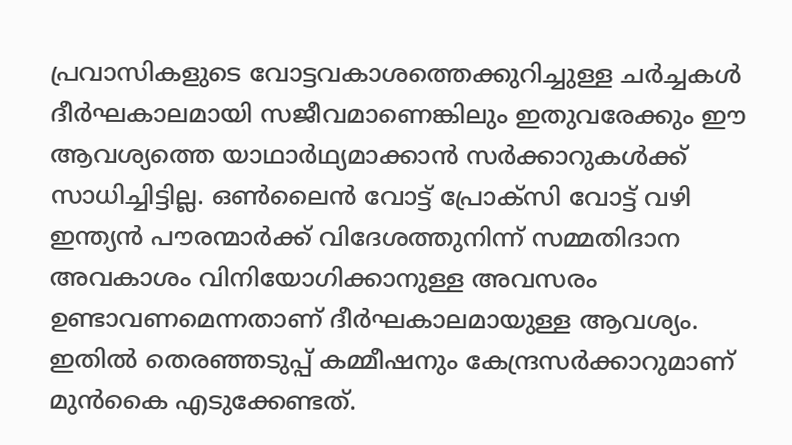പ്രവാസികളുടെ വോട്ടവകാശത്തെക്കുറിച്ചുള്ള ചർച്ചകൾ ദീർഘകാലമായി സജീവമാണെങ്കിലും ഇതുവരേക്കും ഈ ആവശ്യത്തെ യാഥാർഥ്യമാക്കാൻ സർക്കാറുകൾക്ക് സാധിച്ചിട്ടില്ല. ഒൺലൈൻ വോട്ട് പ്രോക്‌സി വോട്ട് വഴി ഇന്ത്യൻ പൗരന്മാർക്ക് വിദേശത്തുനിന്ന് സമ്മതിദാന അവകാശം വിനിയോഗിക്കാനുള്ള അവസരം ഉണ്ടാവണമെന്നതാണ് ദീർഘകാലമായുള്ള ആവശ്യം. ഇതിൽ തെരഞ്ഞടുപ്പ് കമ്മീഷനും കേന്ദ്രസർക്കാറുമാണ് മുൻകൈ എടുക്കേണ്ടത്.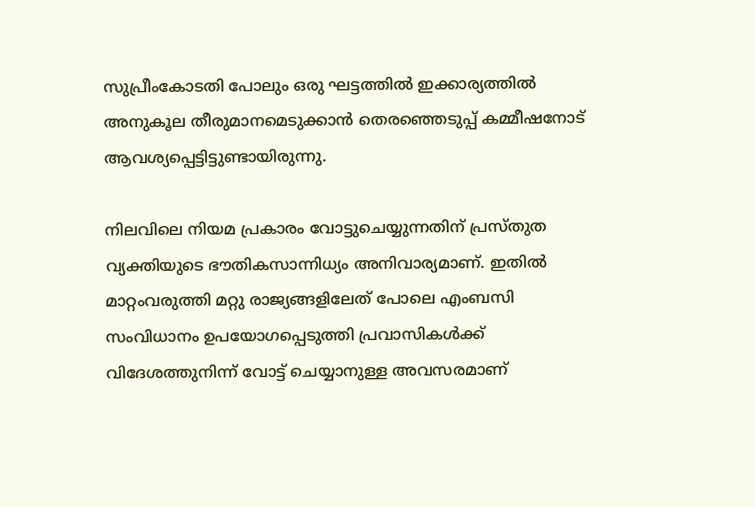സുപ്രീംകോടതി പോലും ഒരു ഘട്ടത്തിൽ ഇക്കാര്യത്തിൽ അനുകൂല തീരുമാനമെടുക്കാൻ തെരഞ്ഞെടുപ്പ് കമ്മീഷനോട് ആവശ്യപ്പെട്ടിട്ടുണ്ടായിരുന്നു.

നിലവിലെ നിയമ പ്രകാരം വോട്ടുചെയ്യുന്നതിന് പ്രസ്തുത വ്യക്തിയുടെ ഭൗതികസാന്നിധ്യം അനിവാര്യമാണ്. ഇതിൽ മാറ്റംവരുത്തി മറ്റു രാജ്യങ്ങളിലേത് പോലെ എംബസി സംവിധാനം ഉപയോഗപ്പെടുത്തി പ്രവാസികൾക്ക് വിദേശത്തുനിന്ന് വോട്ട് ചെയ്യാനുള്ള അവസരമാണ്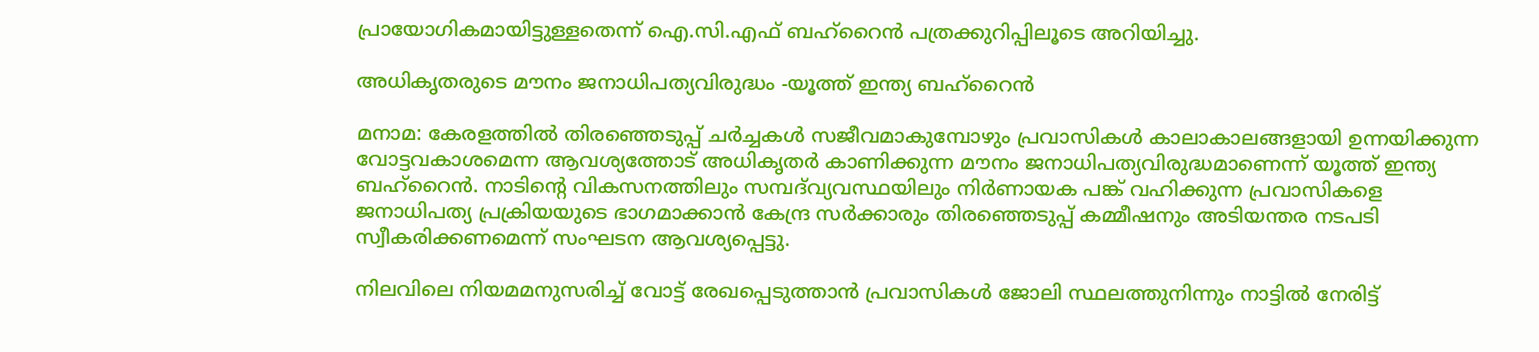പ്രായോഗികമായിട്ടുള്ളതെന്ന് ഐ.സി.എഫ് ബഹ്റൈൻ പത്രക്കുറിപ്പിലൂടെ അറിയിച്ചു.

അധികൃതരുടെ മൗനം ജനാധിപത്യവിരുദ്ധം -യൂത്ത് ഇന്ത്യ ബഹ്റൈൻ

മനാമ: കേരളത്തിൽ തിരഞ്ഞെടുപ്പ് ചർച്ചകൾ സജീവമാകുമ്പോഴും പ്രവാസികൾ കാലാകാലങ്ങളായി ഉന്നയിക്കുന്ന വോട്ടവകാശമെന്ന ആവശ്യത്തോട് അധികൃതർ കാണിക്കുന്ന മൗനം ജനാധിപത്യവിരുദ്ധമാണെന്ന് യൂത്ത് ഇന്ത്യ ബഹ്‌റൈൻ. നാടിന്‍റെ വികസനത്തിലും സമ്പദ്‌വ്യവസ്ഥയിലും നിർണായക പങ്ക് വഹിക്കുന്ന പ്രവാസികളെ ജനാധിപത്യ പ്രക്രിയയുടെ ഭാഗമാക്കാൻ കേന്ദ്ര സർക്കാരും തിരഞ്ഞെടുപ്പ് കമ്മീഷനും അടിയന്തര നടപടി സ്വീകരിക്കണമെന്ന് സംഘടന ആവശ്യപ്പെട്ടു.

നിലവിലെ നിയമമനുസരിച്ച് വോട്ട് രേഖപ്പെടുത്താൻ പ്രവാസികൾ ജോലി സ്ഥലത്തുനിന്നും നാട്ടിൽ നേരിട്ട്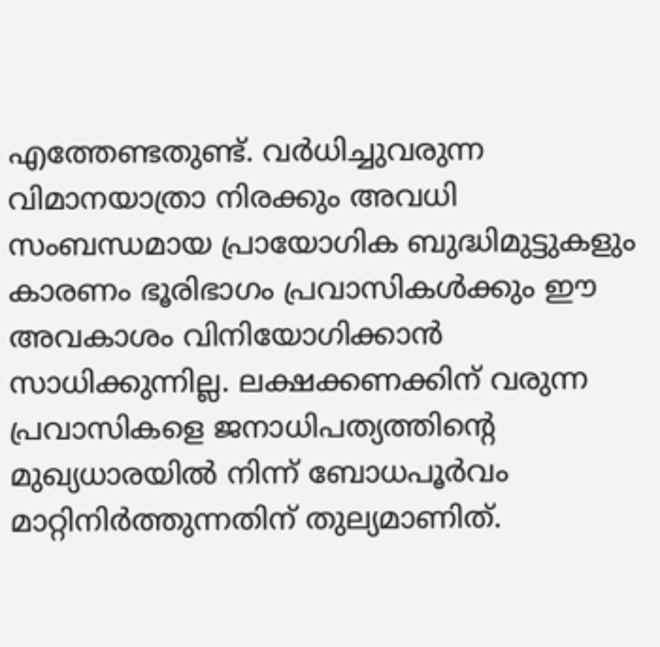എത്തേണ്ടതുണ്ട്. വർധിച്ചുവരുന്ന വിമാനയാത്രാ നിരക്കും അവധി സംബന്ധമായ പ്രായോഗിക ബുദ്ധിമുട്ടുകളും കാരണം ഭൂരിഭാഗം പ്രവാസികൾക്കും ഈ അവകാശം വിനിയോഗിക്കാൻ സാധിക്കുന്നില്ല. ലക്ഷക്കണക്കിന് വരുന്ന പ്രവാസികളെ ജനാധിപത്യത്തിന്‍റെ മുഖ്യധാരയിൽ നിന്ന് ബോധപൂർവം മാറ്റിനിർത്തുന്നതിന് തുല്യമാണിത്.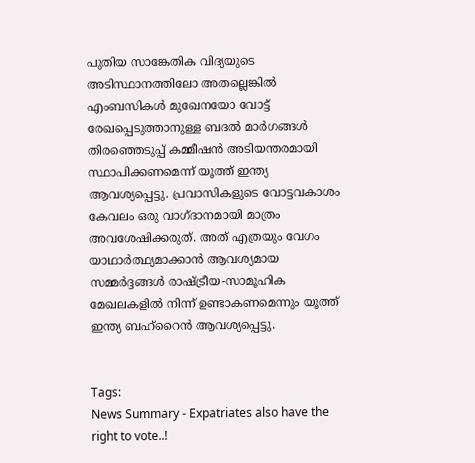പുതിയ സാങ്കേതിക വിദ്യയുടെ അടിസ്ഥാനത്തിലോ അതല്ലെങ്കിൽ എംബസികൾ മുഖേനയോ വോട്ട് രേഖപ്പെടുത്താനുള്ള ബദൽ മാർഗങ്ങൾ തിരഞ്ഞെടുപ്പ് കമ്മീഷൻ അടിയന്തരമായി സ്ഥാപിക്കണമെന്ന് യൂത്ത് ഇന്ത്യ ആവശ്യപ്പെട്ടു. പ്രവാസികളുടെ വോട്ടവകാശം കേവലം ഒരു വാഗ്ദാനമായി മാത്രം അവശേഷിക്കരുത്. അത് എത്രയും വേഗം യാഥാർത്ഥ്യമാക്കാൻ ആവശ്യമായ സമ്മർദ്ദങ്ങൾ രാഷ്ട്രീയ-സാമൂഹിക മേഖലകളിൽ നിന്ന് ഉണ്ടാകണമെന്നും യൂത്ത് ഇന്ത്യ ബഹ്‌റൈൻ ആവശ്യപ്പെട്ടു.


Tags:
News Summary - Expatriates also have the right to vote..!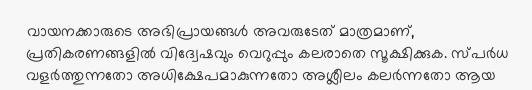വായനക്കാരുടെ അഭിപ്രായങ്ങള്‍ അവരുടേത് മാത്രമാണ്, പ്രതികരണങ്ങളിൽ വിദ്വേഷവും വെറുപ്പും കലരാതെ സൂക്ഷിക്കുക. സ്പർധ വളർത്തുന്നതോ അധിക്ഷേപമാകുന്നതോ അശ്ലീലം കലർന്നതോ ആയ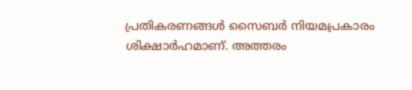പ്രതികരണങ്ങൾ സൈബർ നിയമപ്രകാരം ശിക്ഷാർഹമാണ്. അത്തരം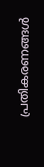പ്രതികരണങ്ങൾ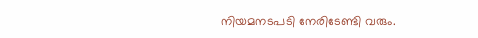നിയമനടപടി നേരിടേണ്ടി വരും.